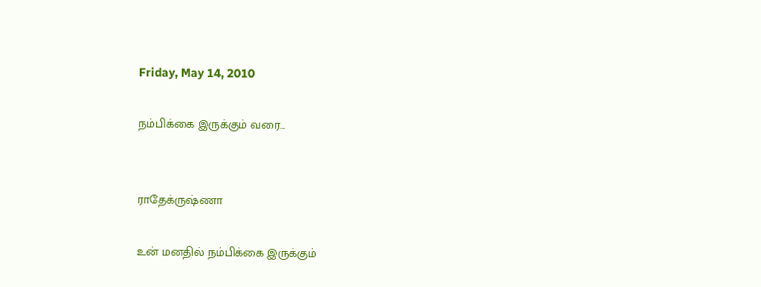Friday, May 14, 2010

நம்பிக்கை இருக்கும் வரை...


ராதேக்ருஷ்ணா

உன் மனதில் நம்பிக்கை இருக்கும்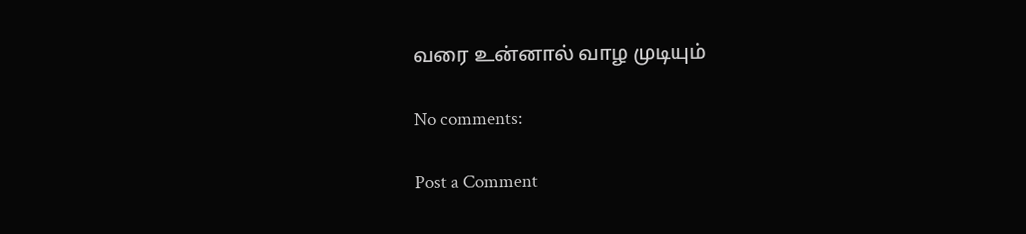வரை உன்னால் வாழ முடியும்

No comments:

Post a Comment